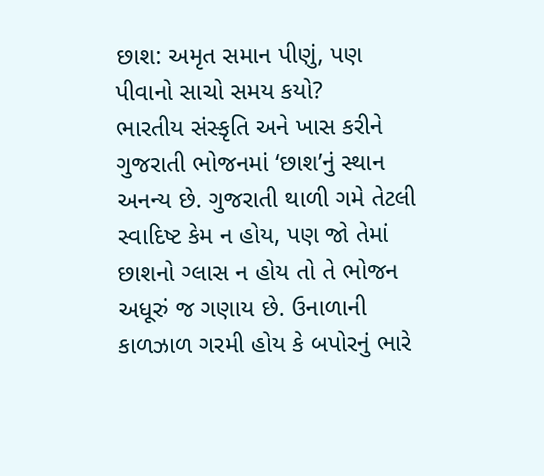છાશ: અમૃત સમાન પીણું, પણ પીવાનો સાચો સમય કયો?
ભારતીય સંસ્કૃતિ અને ખાસ કરીને ગુજરાતી ભોજનમાં ‘છાશ’નું સ્થાન અનન્ય છે. ગુજરાતી થાળી ગમે તેટલી સ્વાદિષ્ટ કેમ ન હોય, પણ જો તેમાં છાશનો ગ્લાસ ન હોય તો તે ભોજન અધૂરું જ ગણાય છે. ઉનાળાની કાળઝાળ ગરમી હોય કે બપોરનું ભારે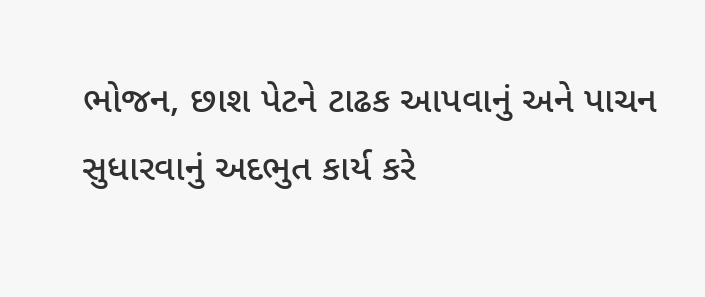ભોજન, છાશ પેટને ટાઢક આપવાનું અને પાચન સુધારવાનું અદભુત કાર્ય કરે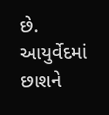છે. આયુર્વેદમાં છાશને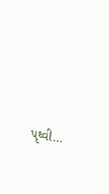પૃથ્વી…